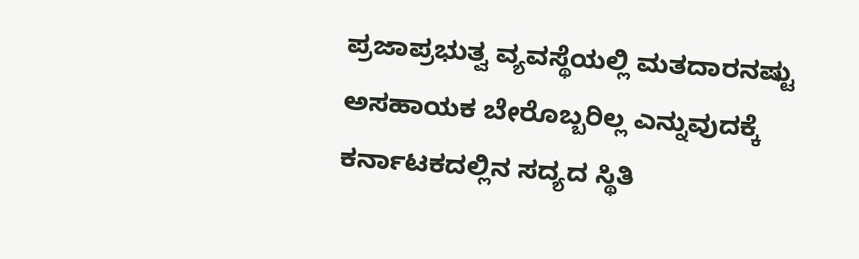ಪ್ರಜಾಪ್ರಭುತ್ವ ವ್ಯವಸ್ಥೆಯಲ್ಲಿ ಮತದಾರನಷ್ಟು ಅಸಹಾಯಕ ಬೇರೊಬ್ಬರಿಲ್ಲ ಎನ್ನುವುದಕ್ಕೆ ಕರ್ನಾಟಕದಲ್ಲಿನ ಸದ್ಯದ ಸ್ಥಿತಿ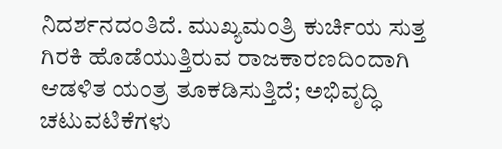ನಿದರ್ಶನದಂತಿದೆ. ಮುಖ್ಯಮಂತ್ರಿ ಕುರ್ಚಿಯ ಸುತ್ತ ಗಿರಕಿ ಹೊಡೆಯುತ್ತಿರುವ ರಾಜಕಾರಣದಿಂದಾಗಿ ಆಡಳಿತ ಯಂತ್ರ ತೂಕಡಿಸುತ್ತಿದೆ; ಅಭಿವೃದ್ಧಿ ಚಟುವಟಿಕೆಗಳು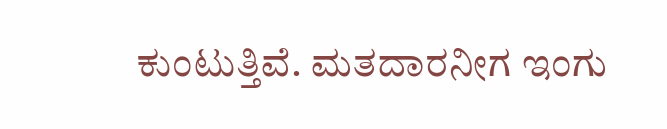ಕುಂಟುತ್ತಿವೆ. ಮತದಾರನೀಗ ಇಂಗು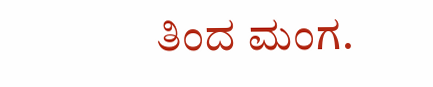ತಿಂದ ಮಂಗ.